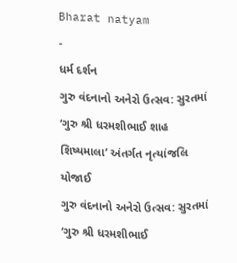Bharat natyam
-
ધર્મ દર્શન
ગુરુ વંદનાનો અનેરો ઉત્સવ: સુરતમાં ‘ગુરુ શ્રી ધરમશીભાઈ શાહ શિષ્યમાલા’ અંતર્ગત નૃત્યાંજલિ યોજાઈ
ગુરુ વંદનાનો અનેરો ઉત્સવ: સુરતમાં ‘ગુરુ શ્રી ધરમશીભાઈ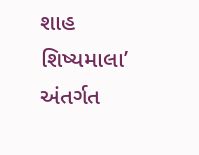શાહ શિષ્યમાલા’ અંતર્ગત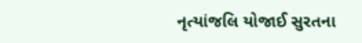નૃત્યાંજલિ યોજાઈ સુરતના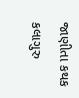જાણીતા કથક કલાગુરુ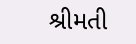શ્રીમતી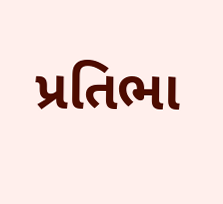પ્રતિભા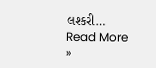લશ્કરી…
Read More »